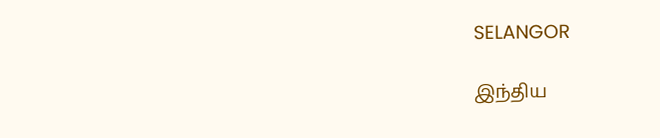SELANGOR

இந்திய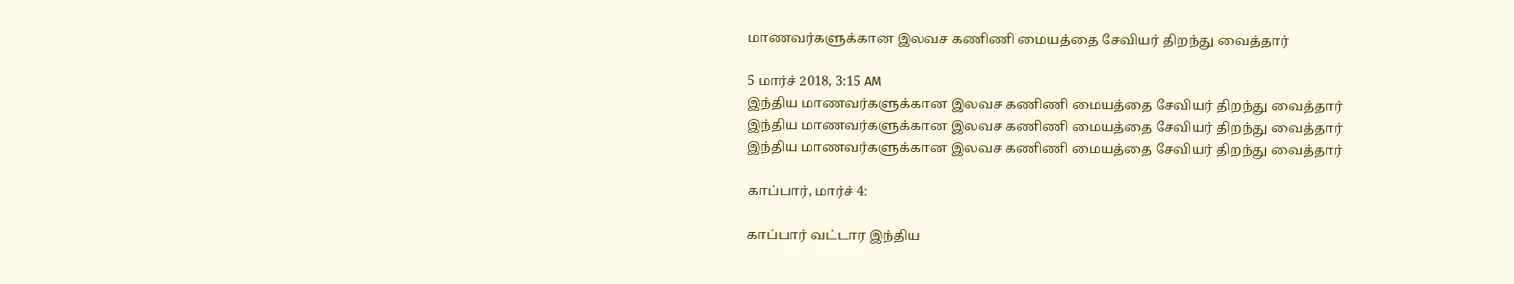மாணவர்களுக்கான இலவச கணிணி மையத்தை சேவியர் திறந்து வைத்தார்

5 மார்ச் 2018, 3:15 AM
இந்திய மாணவர்களுக்கான இலவச கணிணி மையத்தை சேவியர் திறந்து வைத்தார்
இந்திய மாணவர்களுக்கான இலவச கணிணி மையத்தை சேவியர் திறந்து வைத்தார்
இந்திய மாணவர்களுக்கான இலவச கணிணி மையத்தை சேவியர் திறந்து வைத்தார்

காப்பார், மார்ச் 4:

காப்பார் வட்டார இந்திய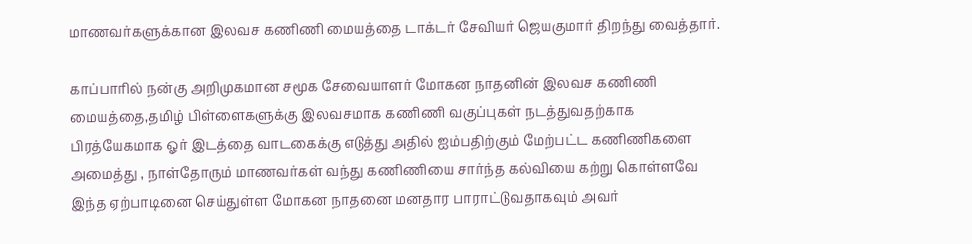மாணவர்களுக்கான இலவச கணிணி மையத்தை டாக்டர் சேவியர் ஜெயகுமார் திறந்து வைத்தார்.

காப்பாரில் நன்கு அறிமுகமான சமூக சேவையாளர் மோகன நாதனின் இலவச கணிணி மையத்தை,தமிழ் பிள்ளைகளுக்கு இலவசமாக கணிணி வகுப்புகள் நடத்துவதற்காக பிரத்யேகமாக ஓர் இடத்தை வாடகைக்கு எடுத்து அதில் ஐம்பதிற்கும் மேற்பட்ட கணிணிகளை அமைத்து , நாள்தோரும் மாணவர்கள் வந்து கணிணியை சார்ந்த கல்வியை கற்று கொள்ளவே இந்த ஏற்பாடினை செய்துள்ள மோகன நாதனை மனதார பாராட்டுவதாகவும் அவர்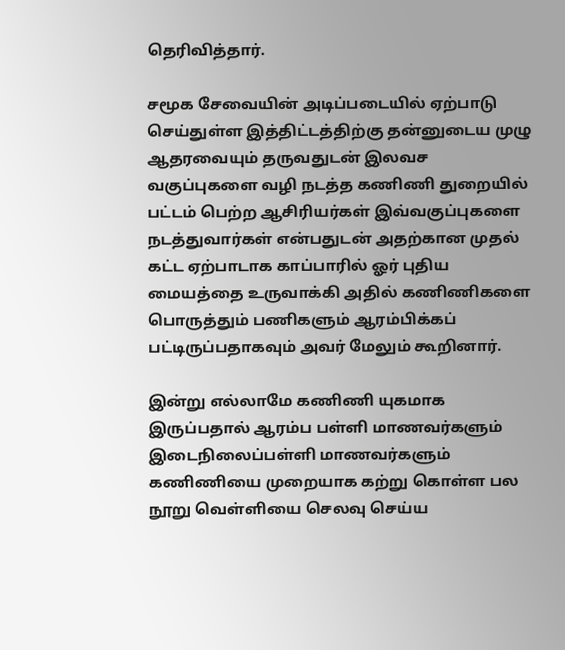தெரிவித்தார்.

சமூக சேவையின் அடிப்படையில் ஏற்பாடு செய்துள்ள இத்திட்டத்திற்கு தன்னுடைய முழு ஆதரவையும் தருவதுடன் இலவச வகுப்புகளை வழி நடத்த கணிணி துறையில் பட்டம் பெற்ற ஆசிரியர்கள் இவ்வகுப்புகளை நடத்துவார்கள் என்பதுடன் அதற்கான முதல் கட்ட ஏற்பாடாக காப்பாரில் ஓர் புதிய மையத்தை உருவாக்கி அதில் கணிணிகளை பொருத்தும் பணிகளும் ஆரம்பிக்கப் பட்டிருப்பதாகவும் அவர் மேலும் கூறினார்.

இன்று எல்லாமே கணிணி யுகமாக இருப்பதால் ஆரம்ப பள்ளி மாணவர்களும் இடைநிலைப்பள்ளி மாணவர்களும் கணிணியை முறையாக கற்று கொள்ள பல நூறு வெள்ளியை செலவு செய்ய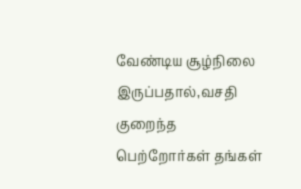வேண்டிய சூழ்நிலை இருப்பதால்,வசதி குறைந்த பெற்றோர்கள் தங்கள்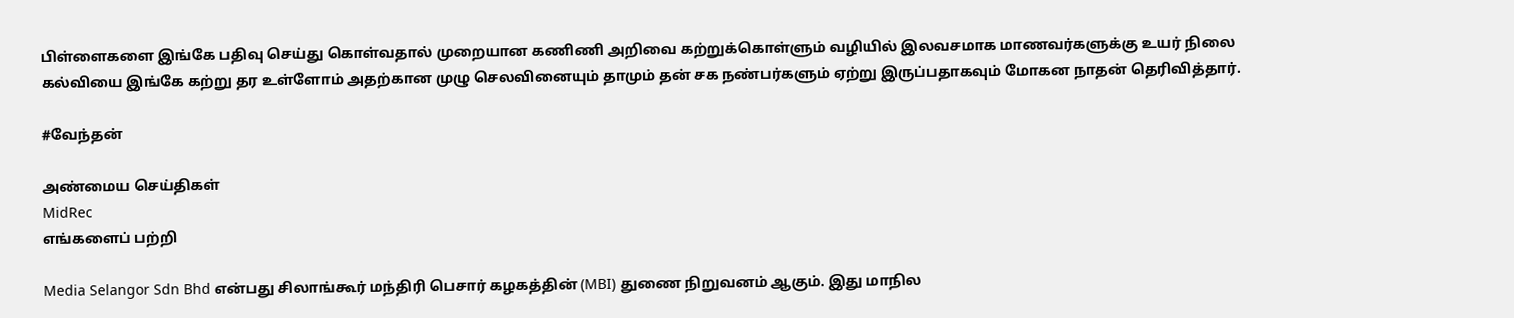பிள்ளைகளை இங்கே பதிவு செய்து கொள்வதால் முறையான கணிணி அறிவை கற்றுக்கொள்ளும் வழியில் இலவசமாக மாணவர்களுக்கு உயர் நிலை கல்வியை இங்கே கற்று தர உள்ளோம் அதற்கான முழு செலவினையும் தாமும் தன் சக நண்பர்களும் ஏற்று இருப்பதாகவும் மோகன நாதன் தெரிவித்தார்.

#வேந்தன்

அண்மைய செய்திகள்
MidRec
எங்களைப் பற்றி

Media Selangor Sdn Bhd என்பது சிலாங்கூர் மந்திரி பெசார் கழகத்தின் (MBI) துணை நிறுவனம் ஆகும். இது மாநில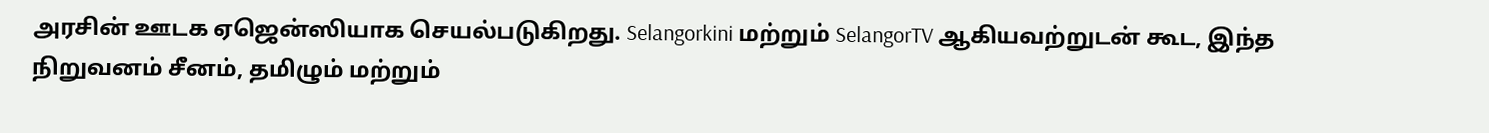அரசின் ஊடக ஏஜென்ஸியாக செயல்படுகிறது. Selangorkini மற்றும் SelangorTV ஆகியவற்றுடன் கூட, இந்த நிறுவனம் சீனம், தமிழும் மற்றும்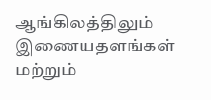ஆங்கிலத்திலும் இணையதளங்கள் மற்றும்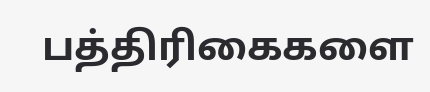பத்திரிகைகளை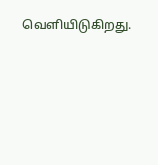வெளியிடுகிறது.